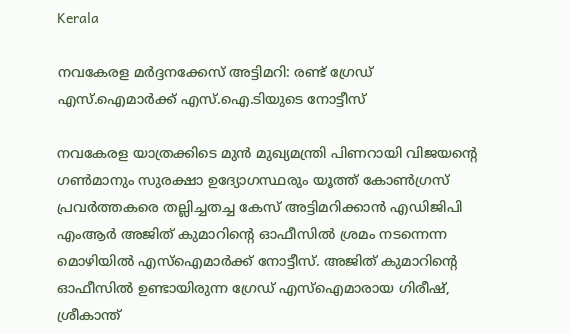Kerala

നവകേരള മർദ്ദനക്കേസ് അട്ടിമറി: രണ്ട് ഗ്രേഡ് എസ്.ഐമാർക്ക് എസ്.ഐ.ടിയുടെ നോട്ടീസ്

നവകേരള യാത്രക്കിടെ മുന്‍ മുഖ്യമന്ത്രി പിണറായി വിജയന്റെ ഗണ്‍മാനും സുരക്ഷാ ഉദ്യോഗസ്ഥരും യൂത്ത് കോണ്‍ഗ്രസ് പ്രവര്‍ത്തകരെ തല്ലിച്ചതച്ച കേസ് അട്ടിമറിക്കാന്‍ എഡിജിപി എംആര്‍ അജിത് കുമാറിന്റെ ഓഫീസില്‍ ശ്രമം നടന്നെന്ന മൊഴിയില്‍ എസ്‌ഐമാര്‍ക്ക് നോട്ടീസ്. അജിത് കുമാറിന്റെ ഓഫീസില്‍ ഉണ്ടായിരുന്ന ഗ്രേഡ് എസ്‌ഐമാരായ ഗിരീഷ്, ശ്രീകാന്ത്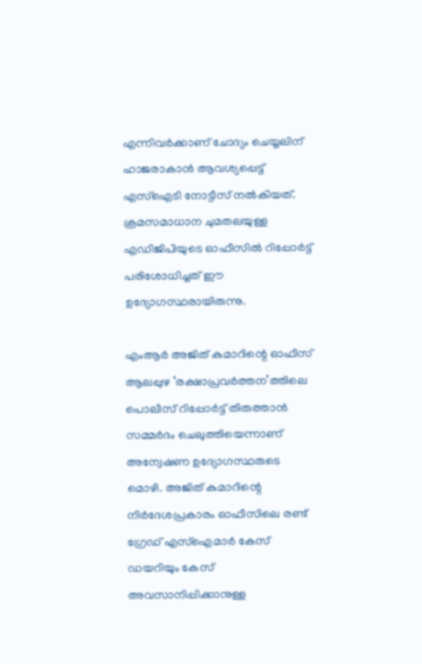എന്നിവര്‍ക്കാണ് ചോദ്യം ചെയ്യലിന് ഹാജരാകാന്‍ ആവശ്യപ്പെട്ട് എസ്‌ഐടി നോട്ടീസ് നല്‍കിയത്. ക്രമസമാധാന ചുമതലയുള്ള എഡിജിപിയുടെ ഓഫീസില്‍ റിപ്പോര്‍ട്ട് പരിശോധിച്ചത് ഈ ഉദ്യോഗസ്ഥരായിരുന്നു.

എംആര്‍ അജിത് കുമാറിന്റെ ഓഫീസ് ആലപ്പുഴ ‘രക്ഷാപ്രവര്‍ത്തന’ത്തിലെ പൊലീസ് റിപ്പോര്‍ട്ട് തിരുത്താന്‍ സമ്മര്‍ദം ചെലുത്തിയെന്നാണ് അന്വേഷണ ഉദ്യോഗസ്ഥരുടെ മൊഴി. അജിത് കുമാറിന്റെ നിര്‍ദേശപ്രകാരം ഓഫീസിലെ രണ്ട് ഗ്രേഡ് എസ്‌ഐമാര്‍ കേസ് ഡയറിയും കേസ് അവസാനിപ്പിക്കാനുള്ള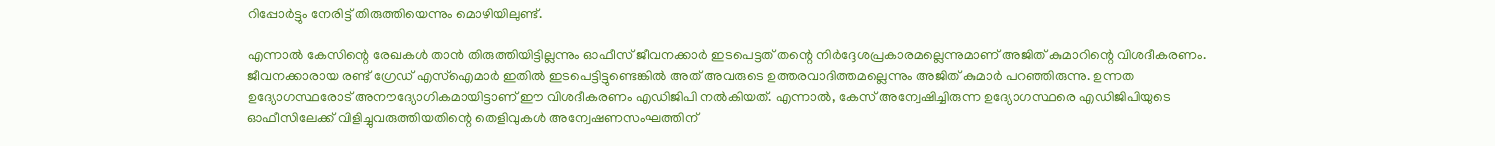റിപ്പോര്‍ട്ടും നേരിട്ട് തിരുത്തിയെന്നും മൊഴിയിലുണ്ട്.

എന്നാല്‍ കേസിന്റെ രേഖകള്‍ താന്‍ തിരുത്തിയിട്ടില്ലന്നും ഓഫീസ് ജീവനക്കാര്‍ ഇടപെട്ടത് തന്റെ നിര്‍ദ്ദേശപ്രകാരമല്ലെന്നുമാണ് അജിത് കുമാറിന്റെ വിശദീകരണം. ജീവനക്കാരായ രണ്ട് ഗ്രേഡ് എസ്‌ഐമാര്‍ ഇതില്‍ ഇടപെട്ടിട്ടുണ്ടെങ്കില്‍ അത് അവരുടെ ഉത്തരവാദിത്തമല്ലെന്നും അജിത് കുമാര്‍ പറഞ്ഞിരുന്നു. ഉന്നത ഉദ്യോഗസ്ഥരോട് അനൗദ്യോഗികമായിട്ടാണ് ഈ വിശദീകരണം എഡിജിപി നല്‍കിയത്. എന്നാല്‍, കേസ് അന്വേഷിച്ചിരുന്ന ഉദ്യോഗസ്ഥരെ എഡിജിപിയുടെ ഓഫീസിലേക്ക് വിളിച്ചുവരുത്തിയതിന്റെ തെളിവുകള്‍ അന്വേഷണസംഘത്തിന്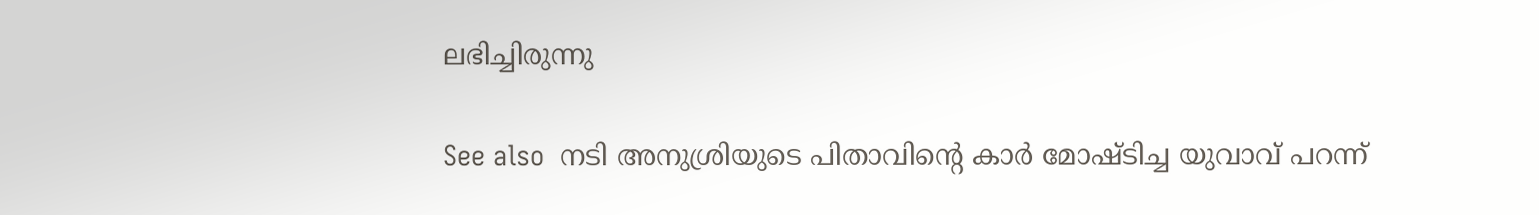ലഭിച്ചിരുന്നു

See also  നടി അനുശ്രിയുടെ പിതാവിന്റെ കാര്‍ മോഷ്ടിച്ച യുവാവ് പറന്ന്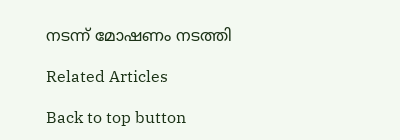നടന്ന് മോഷണം നടത്തി

Related Articles

Back to top button